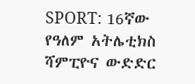SPORT: 16ኛው የዓለም አትሌቲክስ ሻምፒዮና ውድድር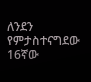ለንደን የምታስተናግደው 16ኛው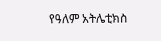የዓለም አትሌቲክስ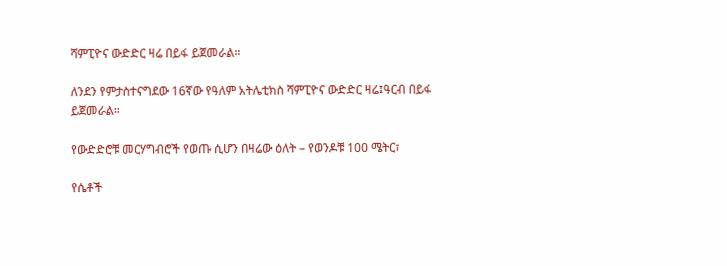ሻምፒዮና ውድድር ዛሬ በይፋ ይጀመራል።

ለንደን የምታስተናግደው 16ኛው የዓለም አትሌቲክስ ሻምፒዮና ውድድር ዛሬ፤ዓርብ በይፋ ይጀመራል።

የውድድሮቹ መርሃግብሮች የወጡ ሲሆን በዛሬው ዕለት – የወንዶቹ 100 ሜትር፣

የሴቶች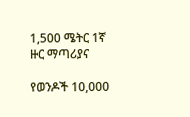1,500 ሜትር 1ኛ ዙር ማጣሪያና

የወንዶች 10,000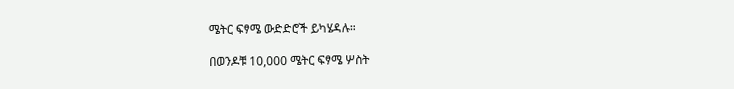ሜትር ፍፃሜ ውድድሮች ይካሄዳሉ።

በወንዶቹ 10,000 ሜትር ፍፃሜ ሦስት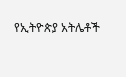የኢትዮጵያ አትሌቶች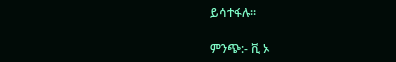ይሳተፋሉ።

ምንጭ:- ቪ ኦ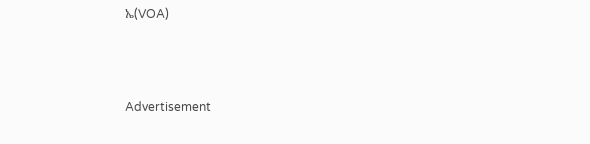ኤ(VOA)



Advertisement